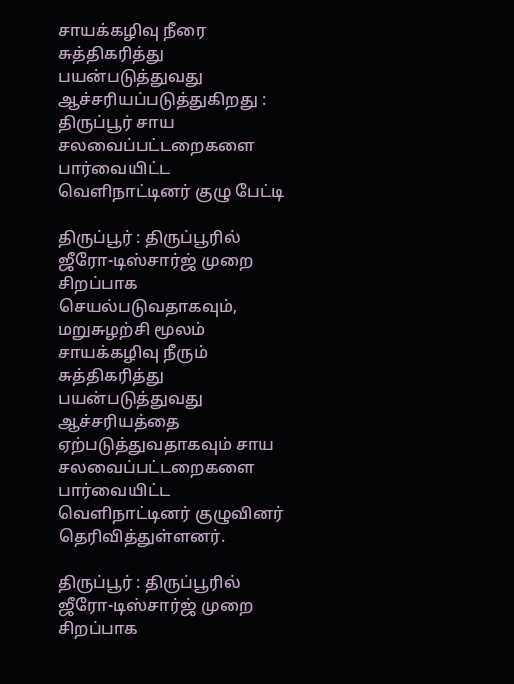சாயக்கழிவு நீரை சுத்திகரித்து பயன்படுத்துவது ஆச்சரியப்படுத்துகிறது : திருப்பூர் சாய சலவைப்பட்டறைகளை பார்வையிட்ட வெளிநாட்டினர் குழு பேட்டி

திருப்பூர் : திருப்பூரில் ஜீரோ-டிஸ்சார்ஜ் முறை சிறப்பாக செயல்படுவதாகவும், மறுசுழற்சி மூலம் சாயக்கழிவு நீரும் சுத்திகரித்து பயன்படுத்துவது ஆச்சரியத்தை ஏற்படுத்துவதாகவும் சாய சலவைப்பட்டறைகளை பார்வையிட்ட வெளிநாட்டினர் குழுவினர் தெரிவித்துள்ளனர்.

திருப்பூர் : திருப்பூரில் ஜீரோ-டிஸ்சார்ஜ் முறை சிறப்பாக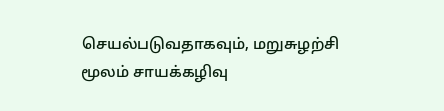செயல்படுவதாகவும், மறுசுழற்சி மூலம் சாயக்கழிவு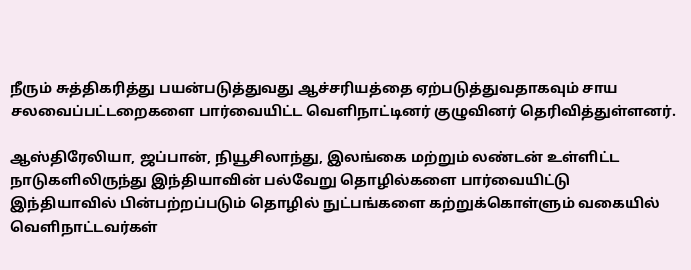நீரும் சுத்திகரித்து பயன்படுத்துவது ஆச்சரியத்தை ஏற்படுத்துவதாகவும் சாய சலவைப்பட்டறைகளை பார்வையிட்ட வெளிநாட்டினர் குழுவினர் தெரிவித்துள்ளனர்.

ஆஸ்திரேலியா, ஜப்பான், நியூசிலாந்து, இலங்கை மற்றும் லண்டன் உள்ளிட்ட நாடுகளிலிருந்து இந்தியாவின் பல்வேறு தொழில்களை பார்வையிட்டு இந்தியாவில் பின்பற்றப்படும் தொழில் நுட்பங்களை கற்றுக்கொள்ளும் வகையில் வெளிநாட்டவர்கள்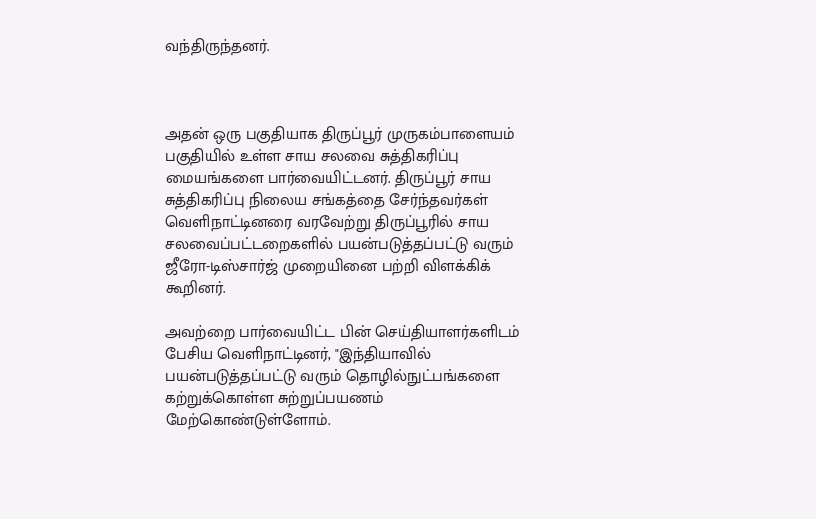வந்திருந்தனர்.



அதன் ஒரு பகுதியாக திருப்பூர் முருகம்பாளையம் பகுதியில் உள்ள சாய சலவை சுத்திகரிப்பு மையங்களை பார்வையிட்டனர். திருப்பூர் சாய சுத்திகரிப்பு நிலைய சங்கத்தை சேர்ந்தவர்கள் வெளிநாட்டினரை வரவேற்று திருப்பூரில் சாய சலவைப்பட்டறைகளில் பயன்படுத்தப்பட்டு வரும் ஜீரோ-டிஸ்சார்ஜ் முறையினை பற்றி விளக்கிக் கூறினர்.

அவற்றை பார்வையிட்ட பின் செய்தியாளர்களிடம் பேசிய வெளிநாட்டினர், "இந்தியாவில் பயன்படுத்தப்பட்டு வரும் தொழில்நுட்பங்களை கற்றுக்கொள்ள சுற்றுப்பயணம் மேற்கொண்டுள்ளோம்.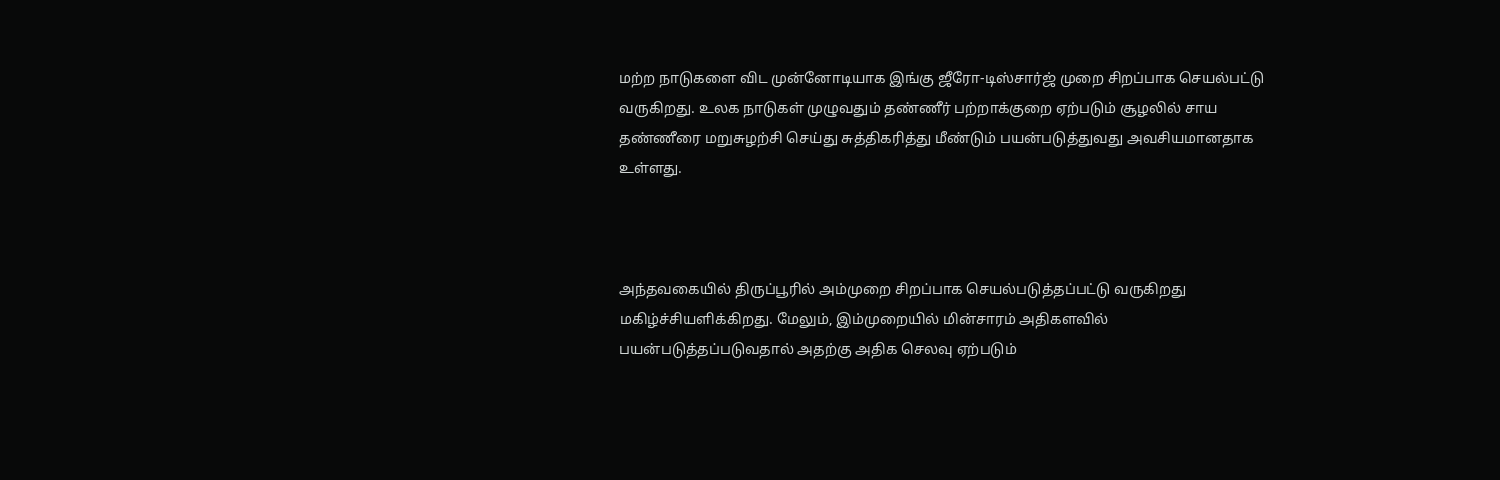மற்ற நாடுகளை விட முன்னோடியாக இங்கு ஜீரோ-டிஸ்சார்ஜ் முறை சிறப்பாக செயல்பட்டு வருகிறது. உலக நாடுகள் முழுவதும் தண்ணீர் பற்றாக்குறை ஏற்படும் சூழலில் சாய தண்ணீரை மறுசுழற்சி செய்து சுத்திகரித்து மீண்டும் பயன்படுத்துவது அவசியமானதாக உள்ளது.



அந்தவகையில் திருப்பூரில் அம்முறை சிறப்பாக செயல்படுத்தப்பட்டு வருகிறது மகிழ்ச்சியளிக்கிறது. மேலும், இம்முறையில் மின்சாரம் அதிகளவில் பயன்படுத்தப்படுவதால் அதற்கு அதிக செலவு ஏற்படும்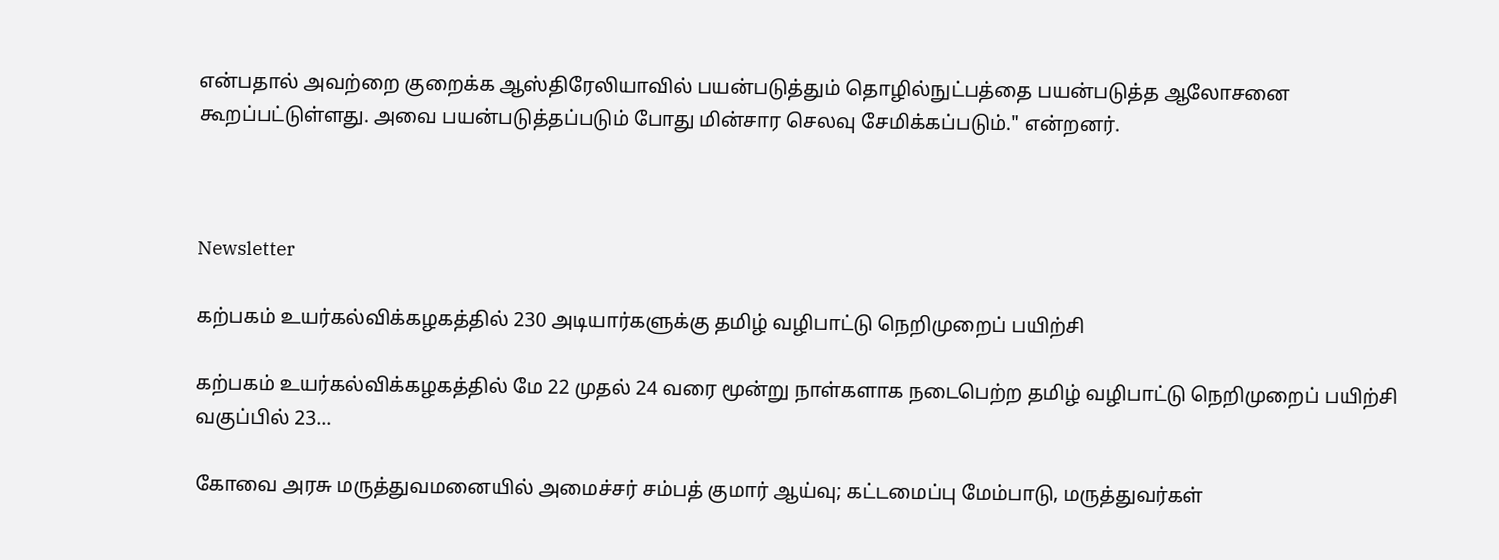என்பதால் அவற்றை குறைக்க ஆஸ்திரேலியாவில் பயன்படுத்தும் தொழில்நுட்பத்தை பயன்படுத்த ஆலோசனை கூறப்பட்டுள்ளது. அவை பயன்படுத்தப்படும் போது மின்சார செலவு சேமிக்கப்படும்." என்றனர்.



Newsletter

கற்பகம் உயர்கல்விக்கழகத்தில் 230 அடியார்களுக்கு தமிழ் வழிபாட்டு நெறிமுறைப் பயிற்சி

கற்பகம் உயர்கல்விக்கழகத்தில் மே 22 முதல் 24 வரை மூன்று நாள்களாக நடைபெற்ற தமிழ் வழிபாட்டு நெறிமுறைப் பயிற்சி வகுப்பில் 23...

கோவை அரசு மருத்துவமனையில் அமைச்சர் சம்பத் குமார் ஆய்வு; கட்டமைப்பு மேம்பாடு, மருத்துவர்கள்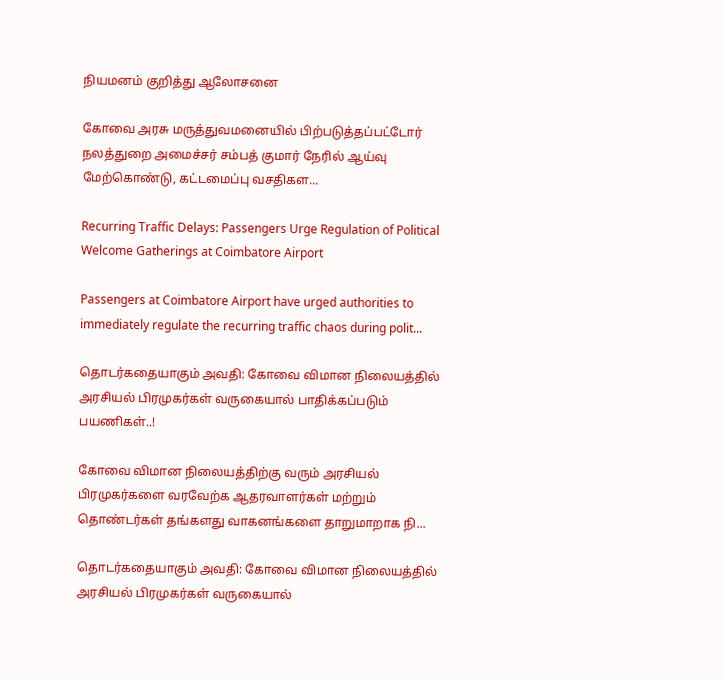நியமனம் குறித்து ஆலோசனை

கோவை அரசு மருத்துவமனையில் பிற்படுத்தப்பட்டோர் நலத்துறை அமைச்சர் சம்பத் குமார் நேரில் ஆய்வு மேற்கொண்டு, கட்டமைப்பு வசதிகள...

Recurring Traffic Delays: Passengers Urge Regulation of Political Welcome Gatherings at Coimbatore Airport

Passengers at Coimbatore Airport have urged authorities to immediately regulate the recurring traffic chaos during polit...

தொடர்கதையாகும் அவதி: கோவை விமான நிலையத்தில் அரசியல் பிரமுகர்கள் வருகையால் பாதிக்கப்படும் பயணிகள்..!

கோவை விமான நிலையத்திற்கு வரும் அரசியல் பிரமுகர்களை வரவேற்க ஆதரவாளர்கள் மற்றும் தொண்டர்கள் தங்களது வாகனங்களை தாறுமாறாக நி...

தொடர்கதையாகும் அவதி: கோவை விமான நிலையத்தில் அரசியல் பிரமுகர்கள் வருகையால்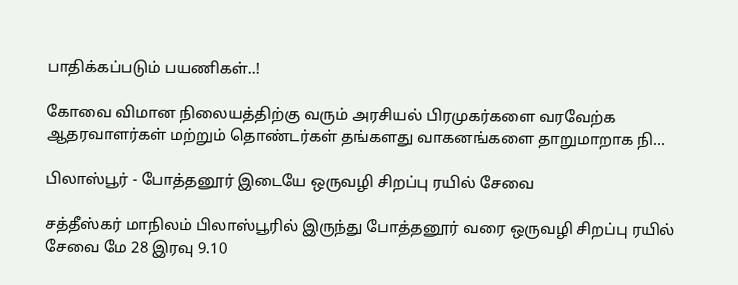பாதிக்கப்படும் பயணிகள்..!

கோவை விமான நிலையத்திற்கு வரும் அரசியல் பிரமுகர்களை வரவேற்க ஆதரவாளர்கள் மற்றும் தொண்டர்கள் தங்களது வாகனங்களை தாறுமாறாக நி...

பிலாஸ்பூர் - போத்தனூர் இடையே ஒருவழி சிறப்பு ரயில் சேவை

சத்தீஸ்கர் மாநிலம் பிலாஸ்பூரில் இருந்து போத்தனூர் வரை ஒருவழி சிறப்பு ரயில் சேவை மே 28 இரவு 9.10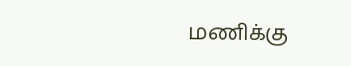மணிக்கு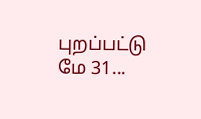புறப்பட்டு மே 31...